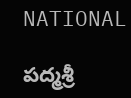NATIONAL

పద్మశ్రీ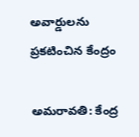అవార్డులను ప్రకటించిన కేంద్రం

అమరావతి: కేంద్ర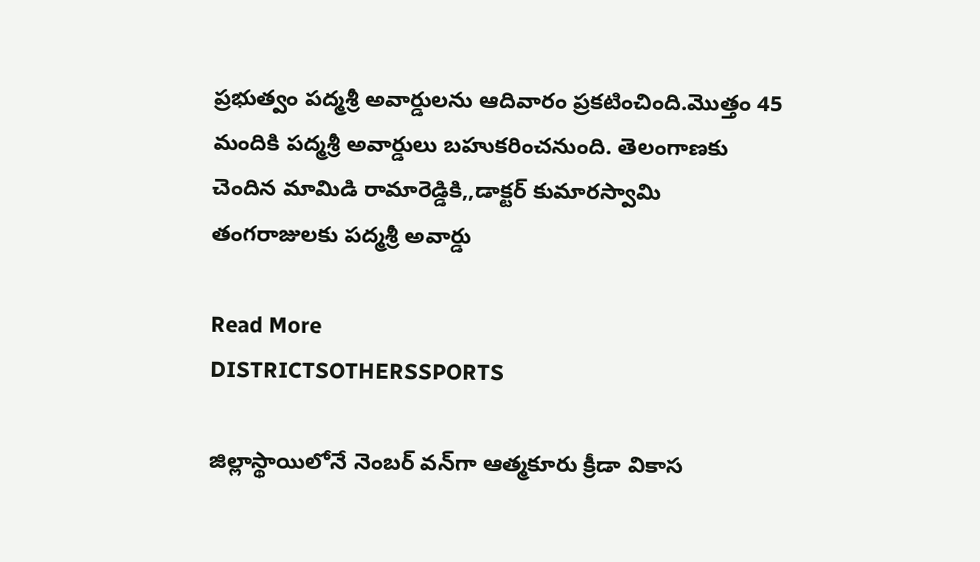ప్రభుత్వం పద్మశ్రీ అవార్డులను ఆదివారం ప్రకటించింది.మొత్తం 45 మందికి పద్మశ్రీ అవార్డులు బహుకరించనుంది. తెలంగాణకు చెందిన మామిడి రామారెడ్డికి,,డాక్టర్ కుమారస్వామి తంగరాజులకు పద్మశ్రీ అవార్డు

Read More
DISTRICTSOTHERSSPORTS

జిల్లాస్థాయిలోనే నెంబర్ వన్‌గా ఆత్మకూరు క్రీడా వికాస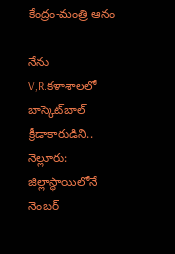కేంద్రం-మంత్రి ఆనం

నేను V,R.కళాశాలలో బాస్కెట్‌బాల్ క్రీడాకారుడిని.. నెల్లూరు: జిల్లాస్థాయిలోనే నెంబర్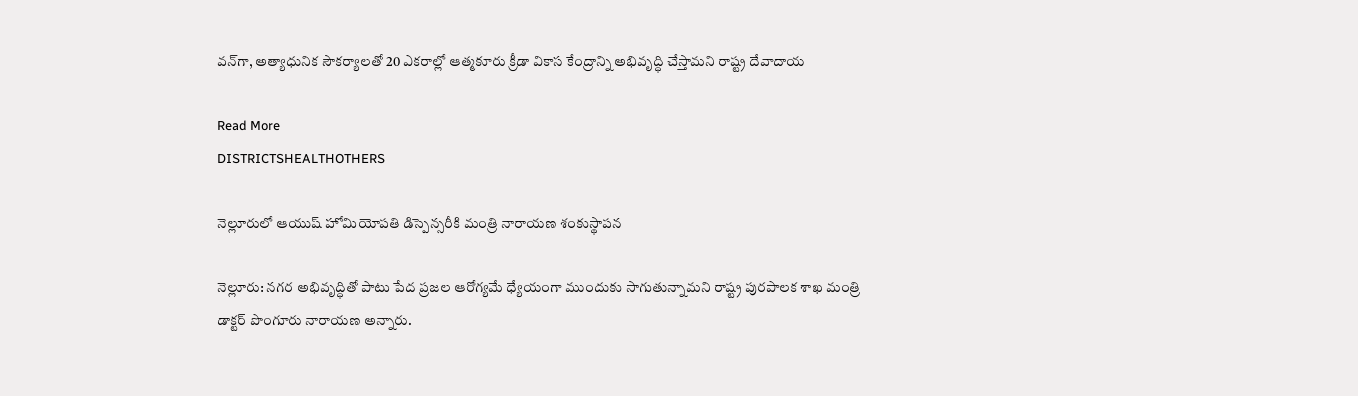వన్‌గా, అత్యాధునిక సౌకర్యాలతో 20 ఎకరాల్లో ఆత్మకూరు క్రీడా వికాస కేంద్రాన్ని అభివృద్ధి చేస్తామని రాష్ట్ర దేవాదాయ

Read More
DISTRICTSHEALTHOTHERS

నెల్లూరులో ఆయుష్ హోమియోపతి డిస్పెన్సరీకి మంత్రి నారాయణ శంకుస్థాపన

నెల్లూరు: నగర అభివృద్ధితో పాటు పేద ప్రజల ఆరోగ్యమే ధ్యేయంగా ముందుకు సాగుతున్నామని రాష్ట్ర పురపాలక శాఖ మంత్రి డాక్టర్ పొంగూరు నారాయణ అన్నారు.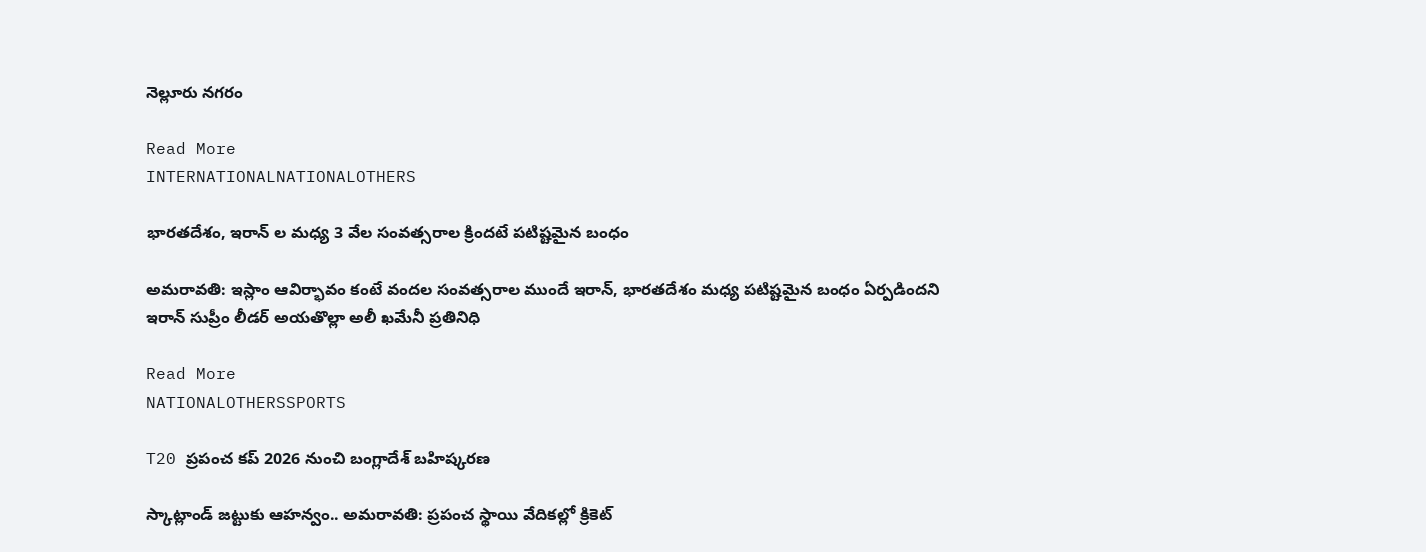నెల్లూరు నగరం

Read More
INTERNATIONALNATIONALOTHERS

భారతదేశం, ఇరాన్ ల మధ్య 3 వేల సంవత్సరాల క్రిందటే పటిష్టమైన బంధం

అమరావతి: ఇస్లాం ఆవిర్భావం కంటే వందల సంవత్సరాల ముందే ఇరాన్, భారతదేశం మధ్య పటిష్టమైన బంధం ఏర్పడిందని ఇరాన్ సుప్రీం లీడర్ అయతొల్లా అలీ ఖమేనీ ప్రతినిధి

Read More
NATIONALOTHERSSPORTS

T20 ప్రపంచ కప్ 2026 నుంచి బంగ్లాదేశ్ బహిష్కరణ

స్కాట్లాండ్‌ జట్టుకు ఆహన్వం.. అమరావతి: ప్రపంచ స్థాయి వేదికల్లో క్రికెట్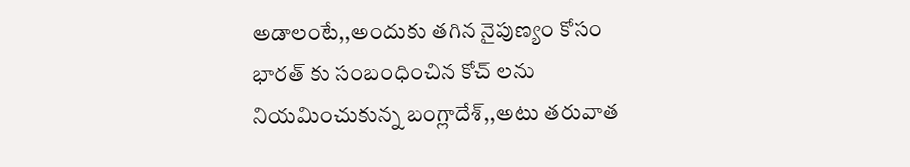అడాలంటే,,అందుకు తగిన నైపుణ్యం కోసం భారత్ కు సంబంధించిన కోచ్ లను నియమించుకున్న బంగ్లాదేశ్,,అటు తరువాత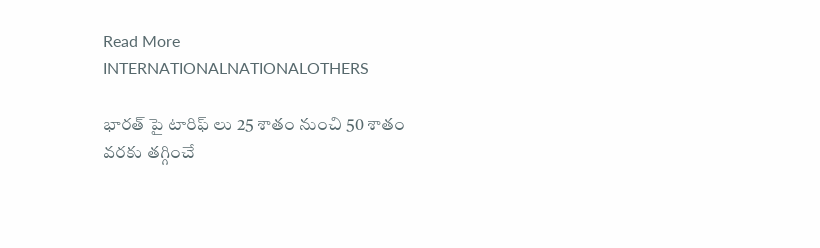Read More
INTERNATIONALNATIONALOTHERS

భారత్ పై టారిఫ్ లు 25 శాతం నుంచి 50 శాతం వరకు తగ్గించే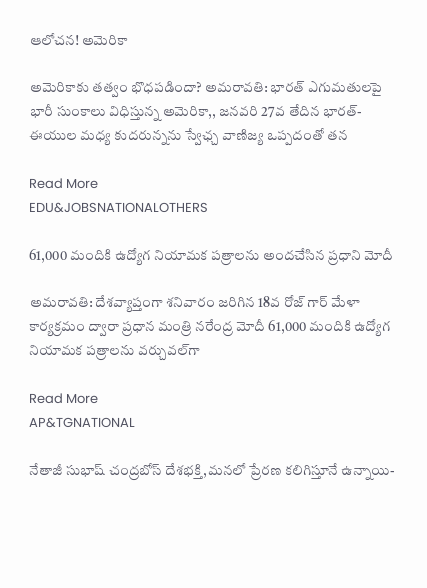ఆలోచన! అమెరికా

అమెరికాకు తత్వం భొధపడిందా? అమరావతి: భారత్ ఎగుమతులపై భారీ సుంకాలు విధిస్తున్న అమెరికా,, జనవరి 27వ తేదిన భారత్-ఈయుల మధ్య కుదరున్నను స్వేఛ్చ వాణిజ్య ఒప్పదంతో తన

Read More
EDU&JOBSNATIONALOTHERS

61,000 మందికి ఉద్యోగ నియామక పత్రాలను అందచేసిన ప్రధాని మోదీ

అమరావతి: దేశవ్యాప్తంగా శనివారం జరిగిన 18వ రోజ్ గార్ మేళా కార్యక్రమం ద్వారా ప్రధాన మంత్రి నరేంద్ర మోదీ 61,000 మందికి ఉద్యోగ నియామక పత్రాలను వర్చువల్‌గా

Read More
AP&TGNATIONAL

నేతాజీ సుభాష్ చంద్రబోస్‌ దేశభక్తి,మనలో ప్రేరణ కలిగిస్తూనే ఉన్నాయి-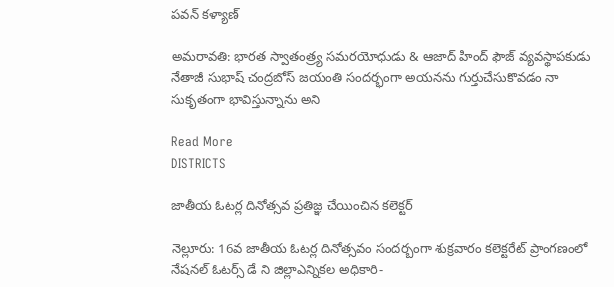పవన్ కళ్యాణ్

అమరావతి: భారత స్వాతంత్ర్య సమరయోధుడు & ఆజాద్ హింద్ ఫౌజ్ వ్యవస్థాపకుడు నేతాజీ సుభాష్ చంద్రబోస్‌ జయంతి సందర్భంగా అయనను గుర్తుచేసుకొవడం నా సుకృతంగా భావిస్తున్నాను అని

Read More
DISTRICTS

జాతీయ ఓటర్ల దినోత్సవ ప్రతిజ్ఞ చేయించిన కలెక్టర్

నెల్లూరు: 16వ జాతీయ ఓటర్ల దినోత్సవం సందర్బంగా శుక్రవారం కలెక్టరేట్ ప్రాంగణంలో నేషనల్ ఓటర్స్ డే ని జిల్లాఎన్నికల అధికారి-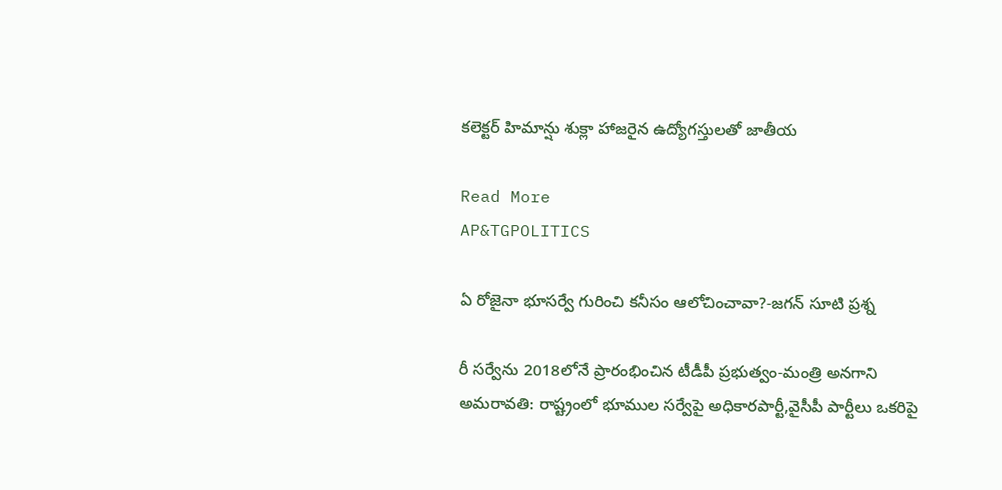కలెక్టర్ హిమాన్షు శుక్లా హాజరైన ఉద్యోగస్తులతో జాతీయ

Read More
AP&TGPOLITICS

ఏ రోజైనా భూసర్వే గురించి కనీసం ఆలోచించావా?-జగన్‌ సూటి ప్రశ్న

రీ సర్వేను 2018లోనే ప్రారంభించిన టీడీపీ ప్రభుత్వం-మంత్రి అనగాని అమరావతి: రాష్ట్రంలో భూముల సర్వేపై అధికారపార్టీ,వైసీపీ పార్టీలు ఒకరిపై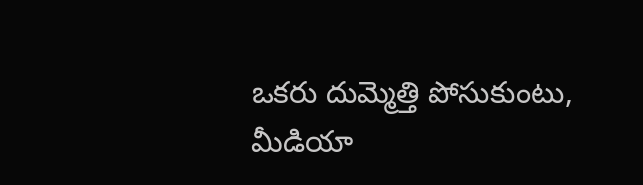ఒకరు దుమ్మెత్తి పోసుకుంటు, మీడియా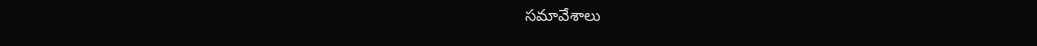సమావేశాలు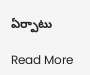ఏర్పాటు

Read More